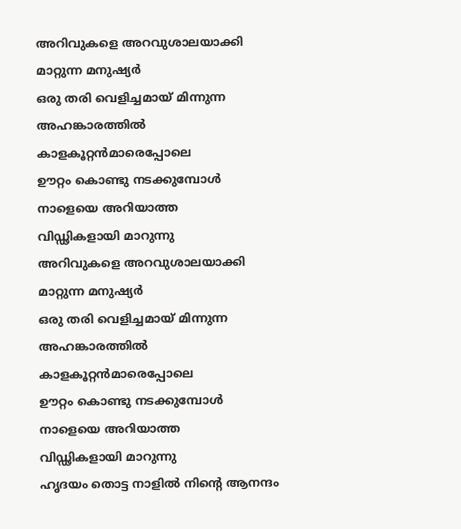അറിവുകളെ അറവുശാലയാക്കി
മാറ്റുന്ന മനുഷ്യർ
ഒരു തരി വെളിച്ചമായ് മിന്നുന്ന
അഹങ്കാരത്തിൽ
കാളകൂറ്റൻമാരെപ്പോലെ
ഊറ്റം കൊണ്ടു നടക്കുമ്പോൾ
നാളെയെ അറിയാത്ത
വിഡ്ഢികളായി മാറുന്നു
അറിവുകളെ അറവുശാലയാക്കി
മാറ്റുന്ന മനുഷ്യർ
ഒരു തരി വെളിച്ചമായ് മിന്നുന്ന
അഹങ്കാരത്തിൽ
കാളകൂറ്റൻമാരെപ്പോലെ
ഊറ്റം കൊണ്ടു നടക്കുമ്പോൾ
നാളെയെ അറിയാത്ത
വിഡ്ഢികളായി മാറുന്നു
ഹൃദയം തൊട്ട നാളിൽ നിൻ്റെ ആനന്ദം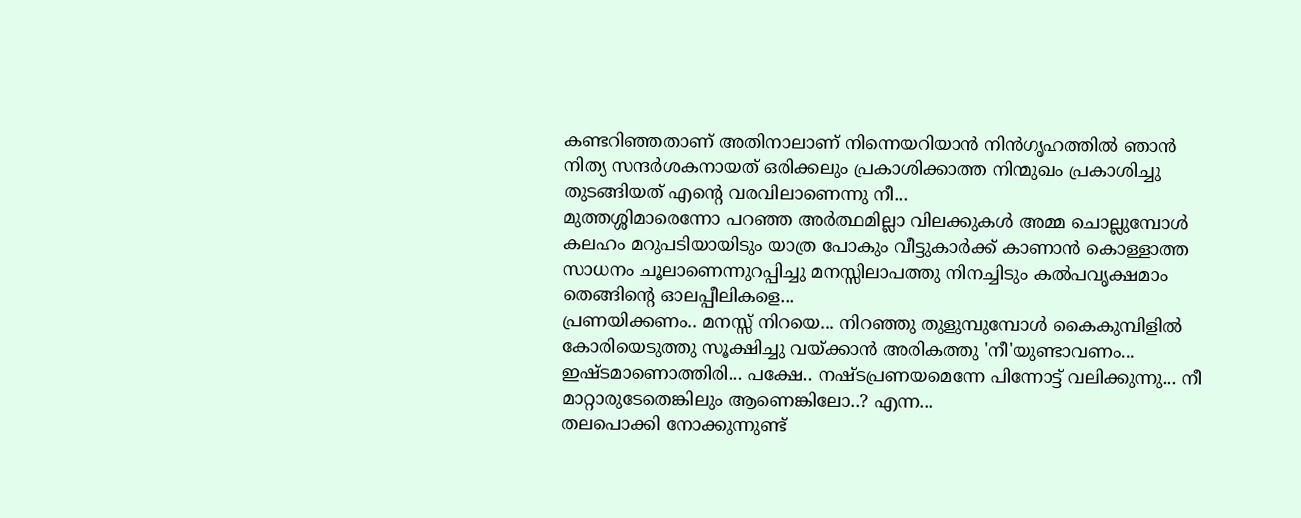കണ്ടറിഞ്ഞതാണ് അതിനാലാണ് നിന്നെയറിയാൻ നിൻഗൃഹത്തിൽ ഞാൻ നിത്യ സന്ദർശകനായത് ഒരിക്കലും പ്രകാശിക്കാത്ത നിന്മുഖം പ്രകാശിച്ചു തുടങ്ങിയത് എൻ്റെ വരവിലാണെന്നു നീ...
മുത്തശ്ശിമാരെന്നോ പറഞ്ഞ അർത്ഥമില്ലാ വിലക്കുകൾ അമ്മ ചൊല്ലുമ്പോൾ കലഹം മറുപടിയായിടും യാത്ര പോകും വീട്ടുകാർക്ക് കാണാൻ കൊള്ളാത്ത സാധനം ചൂലാണെന്നുറപ്പിച്ചു മനസ്സിലാപത്തു നിനച്ചിടും കൽപവൃക്ഷമാം തെങ്ങിൻ്റെ ഓലപ്പീലികളെ...
പ്രണയിക്കണം.. മനസ്സ് നിറയെ... നിറഞ്ഞു തുളുമ്പുമ്പോൾ കൈകുമ്പിളിൽ കോരിയെടുത്തു സൂക്ഷിച്ചു വയ്ക്കാൻ അരികത്തു 'നീ'യുണ്ടാവണം... ഇഷ്ടമാണൊത്തിരി... പക്ഷേ.. നഷ്ടപ്രണയമെന്നേ പിന്നോട്ട് വലിക്കുന്നു... നീ മാറ്റാരുടേതെങ്കിലും ആണെങ്കിലോ..? എന്ന...
തലപൊക്കി നോക്കുന്നുണ്ട്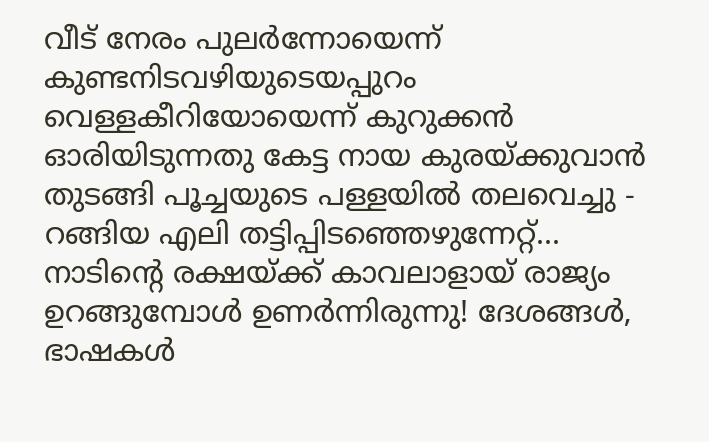വീട് നേരം പുലർന്നോയെന്ന് കുണ്ടനിടവഴിയുടെയപ്പുറം വെള്ളകീറിയോയെന്ന് കുറുക്കൻ ഓരിയിടുന്നതു കേട്ട നായ കുരയ്ക്കുവാൻ തുടങ്ങി പൂച്ചയുടെ പള്ളയിൽ തലവെച്ചു - റങ്ങിയ എലി തട്ടിപ്പിടഞ്ഞെഴുന്നേറ്റ്...
നാടിൻ്റെ രക്ഷയ്ക്ക് കാവലാളായ് രാജ്യം ഉറങ്ങുമ്പോൾ ഉണർന്നിരുന്നു! ദേശങ്ങൾ, ഭാഷകൾ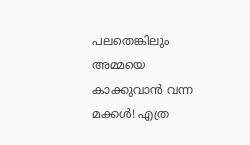പലതെങ്കിലും അമ്മയെ കാക്കുവാൻ വന്ന മക്കൾ! എത്ര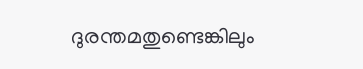ദുരന്തമതുണ്ടെങ്കിലും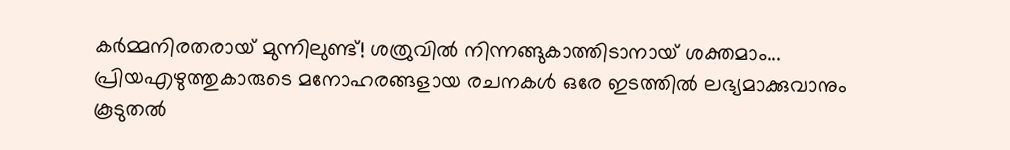കർമ്മനിരതരായ് മുന്നിലുണ്ട്! ശത്രുവിൽ നിന്നങ്ങുകാത്തിടാനായ് ശക്തമാം...
പ്രിയഎഴുത്തുകാരുടെ മനോഹരങ്ങളായ രചനകൾ ഒരേ ഇടത്തിൽ ലഭ്യമാക്കുവാനും കൂടുതൽ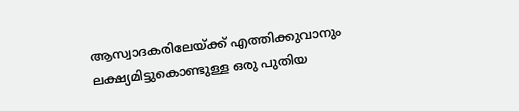ആസ്വാദകരിലേയ്ക്ക് എത്തിക്കുവാനും ലക്ഷ്യമിട്ടുകൊണ്ടുള്ള ഒരു പുതിയ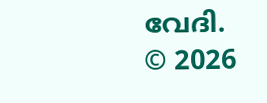വേദി.
© 2026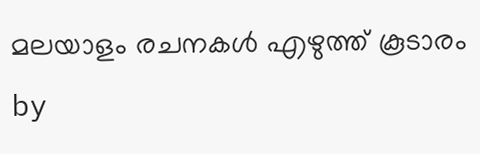മലയാളം രചനകൾ എഴുത്ത് കൂടാരം by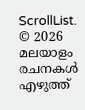ScrollList.
© 2026 മലയാളം രചനകൾ എഴുത്ത്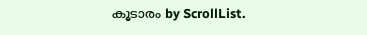കൂടാരം by ScrollList.